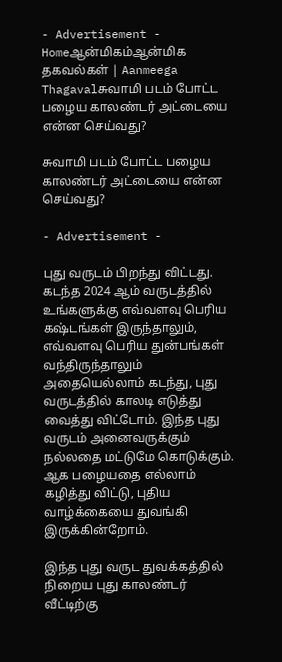- Advertisement -
Homeஆன்மிகம்ஆன்மிக தகவல்கள் | Aanmeega Thagavalசுவாமி படம் போட்ட பழைய காலண்டர் அட்டையை என்ன செய்வது?

சுவாமி படம் போட்ட பழைய காலண்டர் அட்டையை என்ன செய்வது?

- Advertisement -

புது வருடம் பிறந்து விட்டது. கடந்த 2024 ஆம் வருடத்தில் உங்களுக்கு எவ்வளவு பெரிய கஷ்டங்கள் இருந்தாலும், எவ்வளவு பெரிய துன்பங்கள் வந்திருந்தாலும் அதையெல்லாம் கடந்து, புது வருடத்தில் காலடி எடுத்து வைத்து விட்டோம். இந்த புது வருடம் அனைவருக்கும் நல்லதை மட்டுமே கொடுக்கும். ஆக பழையதை எல்லாம் கழித்து விட்டு, புதிய வாழ்க்கையை துவங்கி இருக்கின்றோம்.

இந்த புது வருட துவக்கத்தில் நிறைய புது காலண்டர் வீட்டிற்கு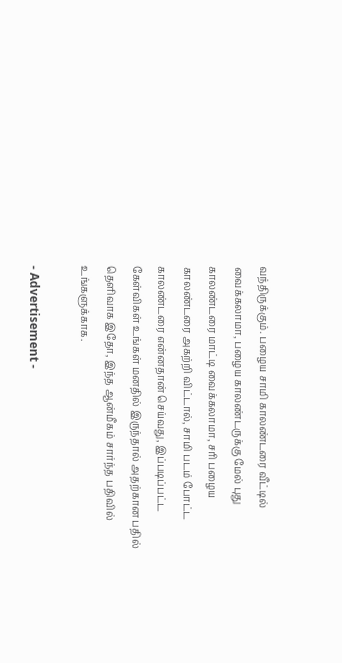வந்திருக்கும். பழைய சாமி காலண்டரை வீட்டில் வைக்கலாமா, பழைய காலண்டருக்கு மேல் புது காலண்டரை மாட்டி வைக்கலாமா, சரி பழைய காலண்டரை அகற்றி விட்டால், சாமி படம் போட்ட காலண்டரை என்னதான் செய்வது, இப்படிப்பட்ட கேள்விகள் உங்கள் மனதில் இருந்தால் அதற்கான பதில் தெளிவாக இதோ, இந்த ஆன்மீகம் சார்ந்த பதிவில் உங்களுக்காக.

- Advertisement -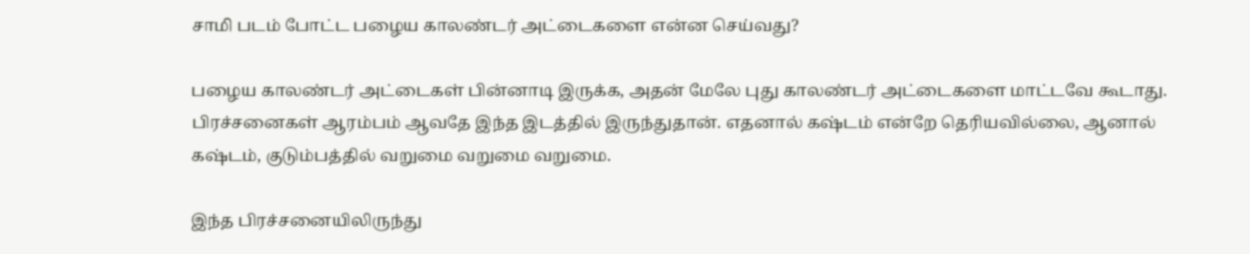சாமி படம் போட்ட பழைய காலண்டர் அட்டைகளை என்ன செய்வது?

பழைய காலண்டர் அட்டைகள் பின்னாடி இருக்க, அதன் மேலே புது காலண்டர் அட்டைகளை மாட்டவே கூடாது. பிரச்சனைகள் ஆரம்பம் ஆவதே இந்த இடத்தில் இருந்துதான். எதனால் கஷ்டம் என்றே தெரியவில்லை, ஆனால் கஷ்டம், குடும்பத்தில் வறுமை வறுமை வறுமை.

இந்த பிரச்சனையிலிருந்து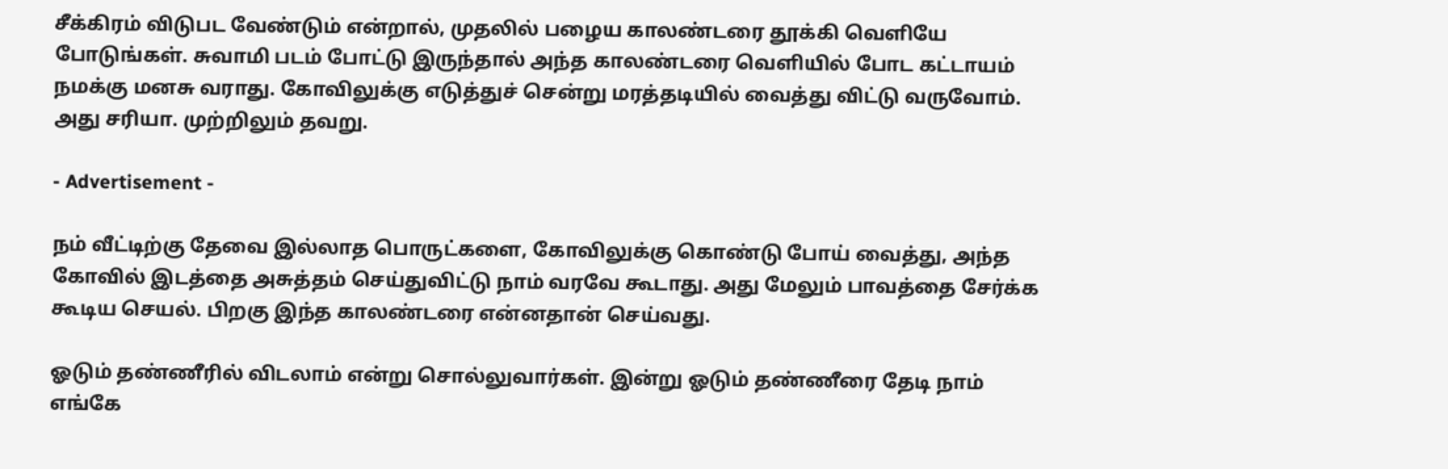சீக்கிரம் விடுபட வேண்டும் என்றால், முதலில் பழைய காலண்டரை தூக்கி வெளியே போடுங்கள். சுவாமி படம் போட்டு இருந்தால் அந்த காலண்டரை வெளியில் போட கட்டாயம் நமக்கு மனசு வராது. கோவிலுக்கு எடுத்துச் சென்று மரத்தடியில் வைத்து விட்டு வருவோம். அது சரியா. முற்றிலும் தவறு.

- Advertisement -

நம் வீட்டிற்கு தேவை இல்லாத பொருட்களை, கோவிலுக்கு கொண்டு போய் வைத்து, அந்த கோவில் இடத்தை அசுத்தம் செய்துவிட்டு நாம் வரவே கூடாது. அது மேலும் பாவத்தை சேர்க்க கூடிய செயல். பிறகு இந்த காலண்டரை என்னதான் செய்வது.

ஓடும் தண்ணீரில் விடலாம் என்று சொல்லுவார்கள். இன்று ஓடும் தண்ணீரை தேடி நாம் எங்கே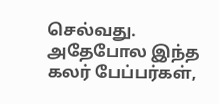செல்வது. அதேபோல இந்த கலர் பேப்பர்கள்,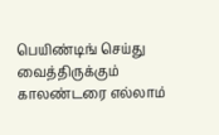பெயிண்டிங் செய்து வைத்திருக்கும் காலண்டரை எல்லாம்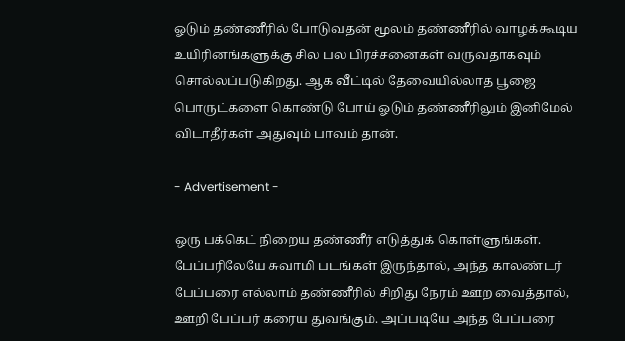ஓடும் தண்ணீரில் போடுவதன் மூலம் தண்ணீரில் வாழக்கூடிய உயிரினங்களுக்கு சில பல பிரச்சனைகள் வருவதாகவும் சொல்லப்படுகிறது. ஆக வீட்டில் தேவையில்லாத பூஜை பொருட்களை கொண்டு போய் ஓடும் தண்ணீரிலும் இனிமேல் விடாதீர்கள் அதுவும் பாவம் தான்.

- Advertisement -

ஒரு பக்கெட் நிறைய தண்ணீர் எடுத்துக் கொள்ளுங்கள். பேப்பரிலேயே சுவாமி படங்கள் இருந்தால், அந்த காலண்டர் பேப்பரை எல்லாம் தண்ணீரில் சிறிது நேரம் ஊற வைத்தால், ஊறி பேப்பர் கரைய துவங்கும். அப்படியே அந்த பேப்பரை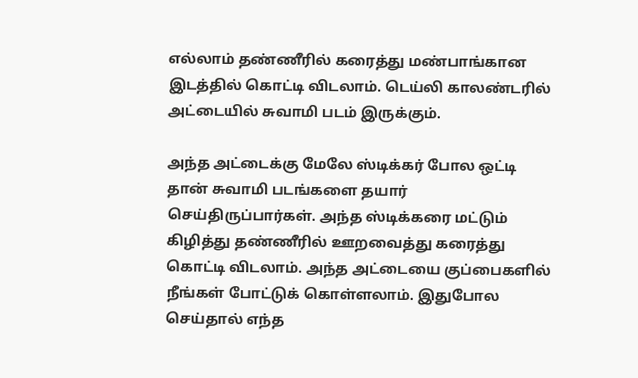எல்லாம் தண்ணீரில் கரைத்து மண்பாங்கான இடத்தில் கொட்டி விடலாம். டெய்லி காலண்டரில் அட்டையில் சுவாமி படம் இருக்கும்.

அந்த அட்டைக்கு மேலே ஸ்டிக்கர் போல ஒட்டி தான் சுவாமி படங்களை தயார் செய்திருப்பார்கள். அந்த ஸ்டிக்கரை மட்டும் கிழித்து தண்ணீரில் ஊறவைத்து கரைத்து கொட்டி விடலாம். அந்த அட்டையை குப்பைகளில் நீங்கள் போட்டுக் கொள்ளலாம். இதுபோல செய்தால் எந்த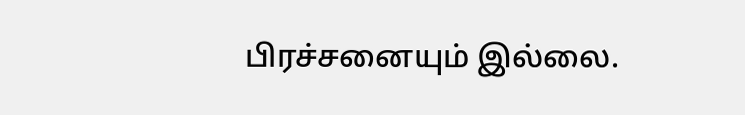பிரச்சனையும் இல்லை.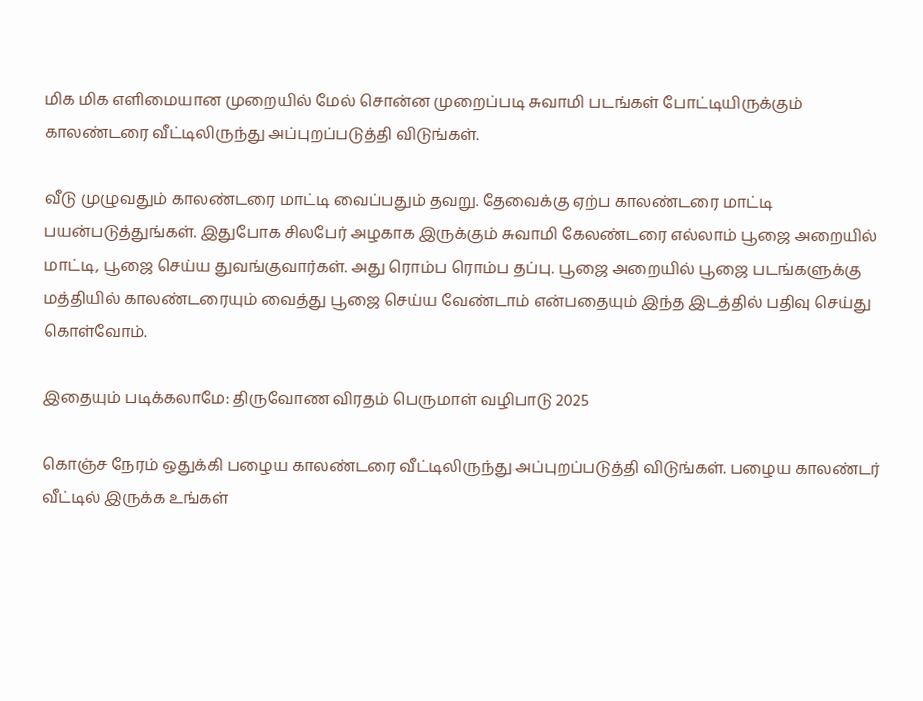மிக மிக எளிமையான முறையில் மேல் சொன்ன முறைப்படி சுவாமி படங்கள் போட்டியிருக்கும் காலண்டரை வீட்டிலிருந்து அப்புறப்படுத்தி விடுங்கள்.

வீடு முழுவதும் காலண்டரை மாட்டி வைப்பதும் தவறு. தேவைக்கு ஏற்ப காலண்டரை மாட்டி பயன்படுத்துங்கள். இதுபோக சிலபேர் அழகாக இருக்கும் சுவாமி கேலண்டரை எல்லாம் பூஜை அறையில் மாட்டி, பூஜை செய்ய துவங்குவார்கள். அது ரொம்ப ரொம்ப தப்பு. பூஜை அறையில் பூஜை படங்களுக்கு மத்தியில் காலண்டரையும் வைத்து பூஜை செய்ய வேண்டாம் என்பதையும் இந்த இடத்தில் பதிவு செய்து கொள்வோம்.

இதையும் படிக்கலாமே: திருவோண விரதம் பெருமாள் வழிபாடு 2025

கொஞ்ச நேரம் ஒதுக்கி பழைய காலண்டரை வீட்டிலிருந்து அப்புறப்படுத்தி விடுங்கள். பழைய காலண்டர் வீட்டில் இருக்க உங்கள்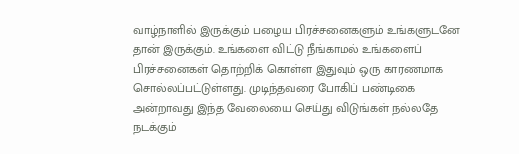வாழ்நாளில் இருக்கும் பழைய பிரச்சனைகளும் உங்களுடனே தான் இருக்கும். உங்களை விட்டு நீங்காமல் உங்களைப் பிரச்சனைகள் தொற்றிக் கொள்ள இதுவும் ஒரு காரணமாக சொல்லப்பட்டுள்ளது. முடிந்தவரை போகிப் பண்டிகை அன்றாவது இந்த வேலையை செய்து விடுங்கள் நல்லதே நடக்கும்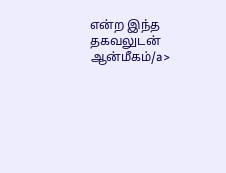என்ற இந்த தகவலுடன் ஆன்மீகம்/a>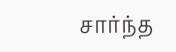சார்ந்த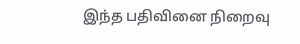இந்த பதிவினை நிறைவு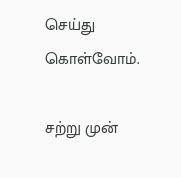செய்து கொள்வோம்.

சற்று முன்